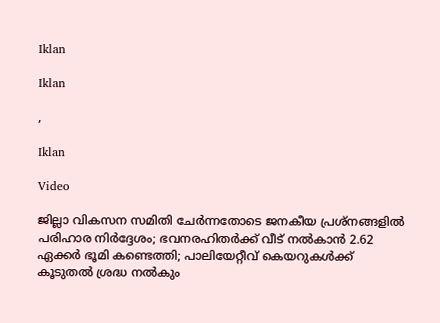Iklan

Iklan

,

Iklan

Video

ജില്ലാ വികസന സമിതി ചേര്‍ന്നതോടെ ജനകീയ പ്രശ്‌നങ്ങളില്‍ പരിഹാര നിര്‍ദ്ദേശം; ഭവനരഹിതര്‍ക്ക് വീട് നല്‍കാന്‍ 2.62 ഏക്കര്‍ ഭൂമി കണ്ടെത്തി; പാലിയേറ്റീവ് കെയറുകള്‍ക്ക് കൂടുതല്‍ ശ്രദ്ധ നല്‍കും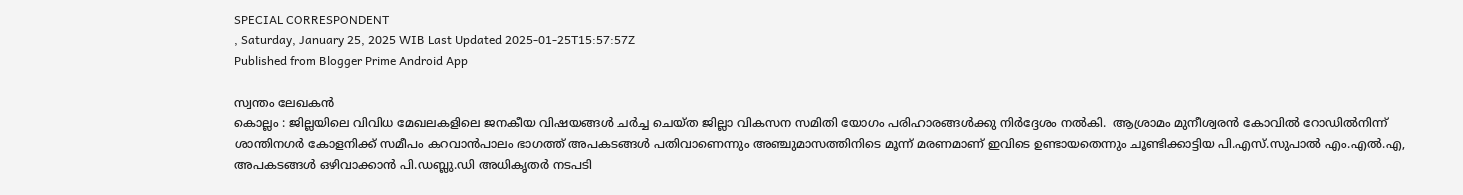SPECIAL CORRESPONDENT
, Saturday, January 25, 2025 WIB Last Updated 2025-01-25T15:57:57Z
Published from Blogger Prime Android App

സ്വന്തം ലേഖകൻ
കൊല്ലം : ജില്ലയിലെ വിവിധ മേഖലകളിലെ ജനകീയ വിഷയങ്ങള്‍ ചര്‍ച്ച ചെയ്ത ജില്ലാ വികസന സമിതി യോഗം പരിഹാരങ്ങള്‍ക്കു നിര്‍ദ്ദേശം നല്‍കി.  ആശ്രാമം മുനീശ്വരന്‍ കോവില്‍ റോഡില്‍നിന്ന് ശാന്തിനഗര്‍ കോളനിക്ക് സമീപം കറവാന്‍പാലം ഭാഗത്ത് അപകടങ്ങള്‍ പതിവാണെന്നും അഞ്ചുമാസത്തിനിടെ മൂന്ന് മരണമാണ് ഇവിടെ ഉണ്ടായതെന്നും ചൂണ്ടിക്കാട്ടിയ പി.എസ്.സുപാല്‍ എം.എല്‍.എ, അപകടങ്ങള്‍ ഒഴിവാക്കാന്‍ പി.ഡബ്ലു.ഡി അധികൃതര്‍ നടപടി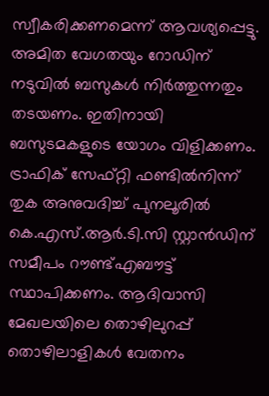സ്വീകരിക്കണമെന്ന് ആവശ്യപ്പെട്ടു. അമിത വേഗതയും റോഡിന് നടുവില്‍ ബസുകള്‍ നിര്‍ത്തുന്നതും തടയണം. ഇതിനായി ബസുടമകളുടെ യോഗം വിളിക്കണം. ട്രാഫിക് സേഫ്റ്റി ഫണ്ടില്‍നിന്ന് തുക അനുവദിച്ച് പുനലൂരില്‍ കെ.എസ്.ആര്‍.ടി.സി സ്റ്റാന്‍ഡിന് സമീപം റൗണ്ട്എബൗട്ട് സ്ഥാപിക്കണം. ആദിവാസി മേഖലയിലെ തൊഴിലുറപ്പ് തൊഴിലാളികള്‍ വേതനം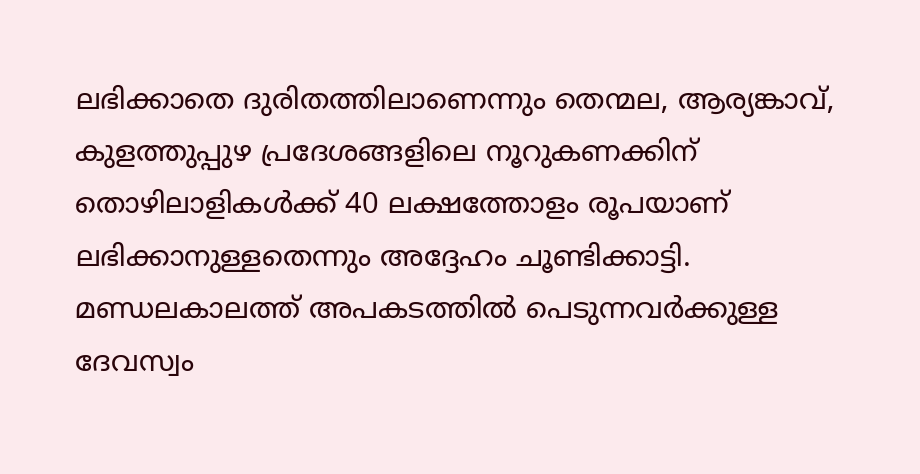ലഭിക്കാതെ ദുരിതത്തിലാണെന്നും തെന്മല, ആര്യങ്കാവ്, കുളത്തുപ്പുഴ പ്രദേശങ്ങളിലെ നൂറുകണക്കിന് തൊഴിലാളികള്‍ക്ക് 40 ലക്ഷത്തോളം രൂപയാണ് ലഭിക്കാനുള്ളതെന്നും അദ്ദേഹം ചൂണ്ടിക്കാട്ടി. മണ്ഡലകാലത്ത് അപകടത്തില്‍ പെടുന്നവര്‍ക്കുള്ള ദേവസ്വം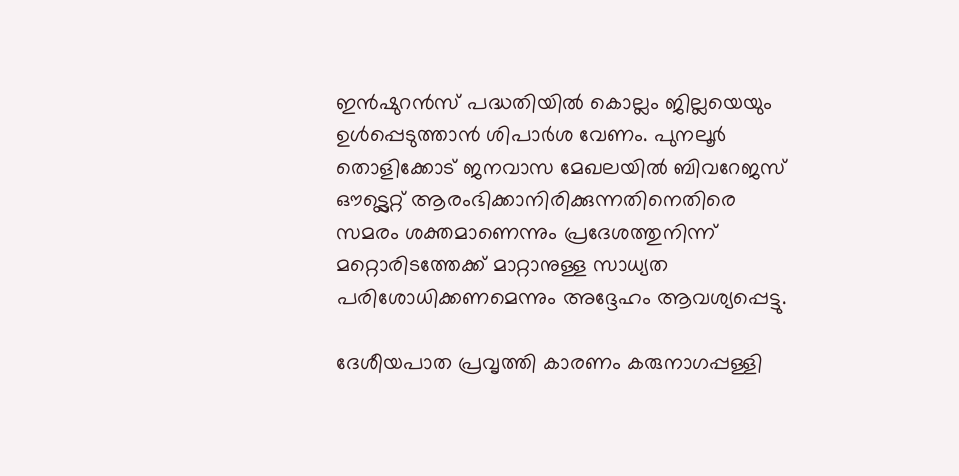ഇന്‍ഷുറന്‍സ് പദ്ധതിയില്‍ കൊല്ലം ജില്ലയെയും ഉള്‍പ്പെടുത്താന്‍ ശിപാര്‍ശ വേണം. പുനലൂര്‍ തൊളിക്കോട് ജനവാസ മേഖലയില്‍ ബിവറേജസ് ഔട്ട്ലെറ്റ് ആരംഭിക്കാനിരിക്കുന്നതിനെതിരെ സമരം ശക്തമാണെന്നും പ്രദേശത്തുനിന്ന് മറ്റൊരിടത്തേക്ക് മാറ്റാനുള്ള സാധ്യത പരിശോധിക്കണമെന്നും അദ്ദേഹം ആവശ്യപ്പെട്ടു.

ദേശീയപാത പ്രവൃത്തി കാരണം കരുനാഗപ്പള്ളി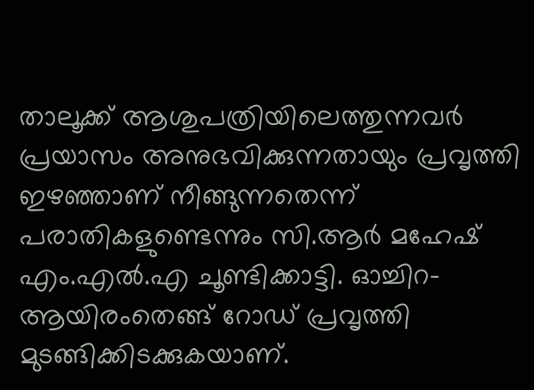താലൂക്ക് ആശുപത്രിയിലെത്തുന്നവര്‍ പ്രയാസം അനുഭവിക്കുന്നതായും പ്രവൃത്തി ഇഴഞ്ഞാണ് നീങ്ങുന്നതെന്ന് പരാതികളുണ്ടെന്നും സി.ആര്‍ മഹേഷ് എം.എല്‍.എ ചൂണ്ടിക്കാട്ടി. ഓച്ചിറ-ആയിരംതെങ്ങ് റോഡ് പ്രവൃത്തി മുടങ്ങിക്കിടക്കുകയാണ്.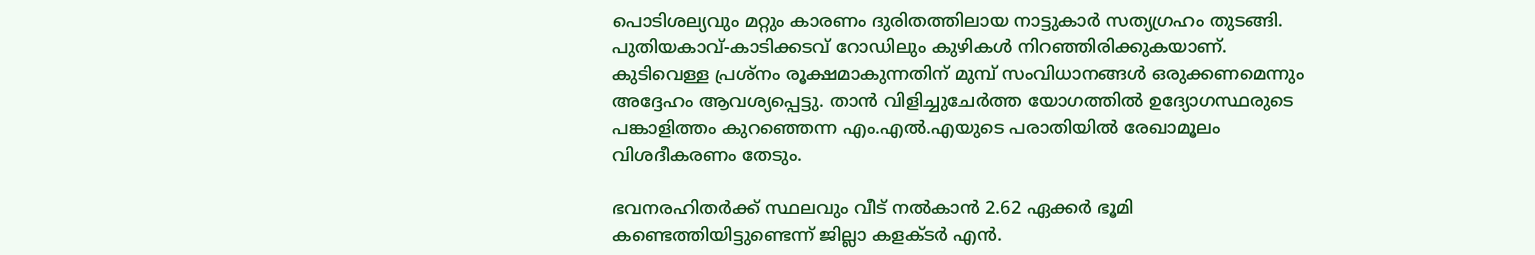പൊടിശല്യവും മറ്റും കാരണം ദുരിതത്തിലായ നാട്ടുകാര്‍ സത്യഗ്രഹം തുടങ്ങി. പുതിയകാവ്-കാടിക്കടവ് റോഡിലും കുഴികള്‍ നിറഞ്ഞിരിക്കുകയാണ്. കുടിവെള്ള പ്രശ്നം രൂക്ഷമാകുന്നതിന് മുമ്പ് സംവിധാനങ്ങള്‍ ഒരുക്കണമെന്നും അദ്ദേഹം ആവശ്യപ്പെട്ടു. താന്‍ വിളിച്ചുചേര്‍ത്ത യോഗത്തില്‍ ഉദ്യോഗസ്ഥരുടെ പങ്കാളിത്തം കുറഞ്ഞെന്ന എം.എല്‍.എയുടെ പരാതിയില്‍ രേഖാമൂലം വിശദീകരണം തേടും.

ഭവനരഹിതര്‍ക്ക് സ്ഥലവും വീട് നല്‍കാന്‍ 2.62 ഏക്കര്‍ ഭൂമി കണ്ടെത്തിയിട്ടുണ്ടെന്ന് ജില്ലാ കളക്ടര്‍ എന്‍.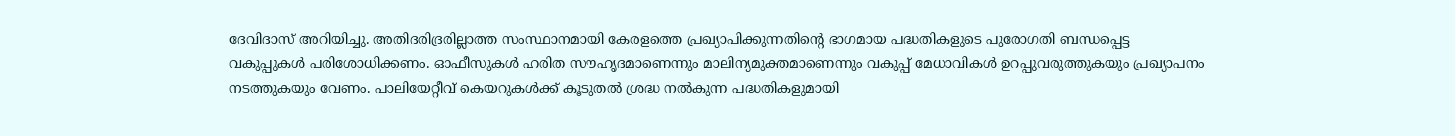ദേവിദാസ് അറിയിച്ചു. അതിദരിദ്രരില്ലാത്ത സംസ്ഥാനമായി കേരളത്തെ പ്രഖ്യാപിക്കുന്നതിന്റെ ഭാഗമായ പദ്ധതികളുടെ പുരോഗതി ബന്ധപ്പെട്ട വകുപ്പുകള്‍ പരിശോധിക്കണം. ഓഫീസുകള്‍ ഹരിത സൗഹൃദമാണെന്നും മാലിന്യമുക്തമാണെന്നും വകുപ്പ് മേധാവികള്‍ ഉറപ്പുവരുത്തുകയും പ്രഖ്യാപനം നടത്തുകയും വേണം. പാലിയേറ്റീവ് കെയറുകള്‍ക്ക് കൂടുതല്‍ ശ്രദ്ധ നല്‍കുന്ന പദ്ധതികളുമായി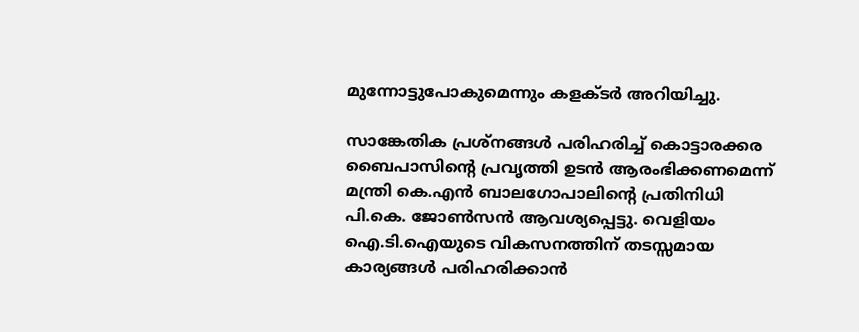മുന്നോട്ടുപോകുമെന്നും കളക്ടര്‍ അറിയിച്ചു.

സാങ്കേതിക പ്രശ്നങ്ങള്‍ പരിഹരിച്ച് കൊട്ടാരക്കര ബൈപാസിന്റെ പ്രവൃത്തി ഉടന്‍ ആരംഭിക്കണമെന്ന് മന്ത്രി കെ.എന്‍ ബാലഗോപാലിന്റെ പ്രതിനിധി പി.കെ. ജോണ്‍സന്‍ ആവശ്യപ്പെട്ടു. വെളിയം ഐ.ടി.ഐയുടെ വികസനത്തിന് തടസ്സമായ കാര്യങ്ങള്‍ പരിഹരിക്കാന്‍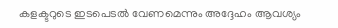കളക്ടറുടെ ഇടപെടല്‍ വേണമെന്നും അദ്ദേഹം ആവശ്യം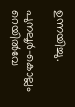ഉന്നയിച്ചു.

പുനലൂര്‍-കൊല്ലം റെയില്‍വേ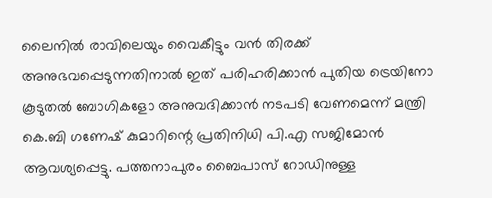ലൈനില്‍ രാവിലെയും വൈകീട്ടും വന്‍ തിരക്ക് അനുഭവപ്പെടുന്നതിനാല്‍ ഇത് പരിഹരിക്കാന്‍ പുതിയ ട്രെയിനോ കൂടുതല്‍ ബോഗികളോ അനുവദിക്കാന്‍ നടപടി വേണമെന്ന് മന്ത്രി കെ.ബി ഗണേഷ് കുമാറിന്റെ പ്രതിനിധി പി.എ സജിമോന്‍ ആവശ്യപ്പെട്ടു. പത്തനാപുരം ബൈപാസ് റോഡിനുള്ള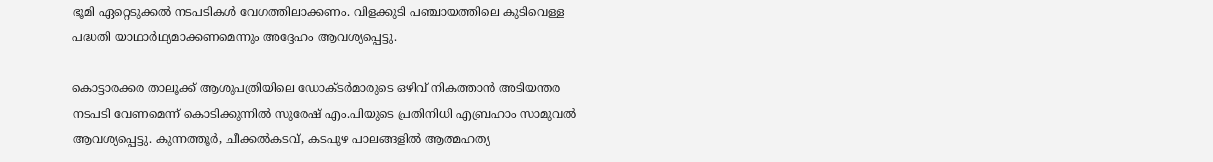ഭൂമി ഏറ്റെടുക്കല്‍ നടപടികള്‍ വേഗത്തിലാക്കണം. വിളക്കുടി പഞ്ചായത്തിലെ കുടിവെള്ള പദ്ധതി യാഥാര്‍ഥ്യമാക്കണമെന്നും അദ്ദേഹം ആവശ്യപ്പെട്ടു.

കൊട്ടാരക്കര താലൂക്ക് ആശുപത്രിയിലെ ഡോക്ടര്‍മാരുടെ ഒഴിവ് നികത്താന്‍ അടിയന്തര നടപടി വേണമെന്ന് കൊടിക്കുന്നില്‍ സുരേഷ് എം.പിയുടെ പ്രതിനിധി എബ്രഹാം സാമുവല്‍ ആവശ്യപ്പെട്ടു. കുന്നത്തൂര്‍, ചീക്കല്‍കടവ്, കടപുഴ പാലങ്ങളില്‍ ആത്മഹത്യ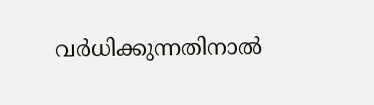വര്‍ധിക്കുന്നതിനാല്‍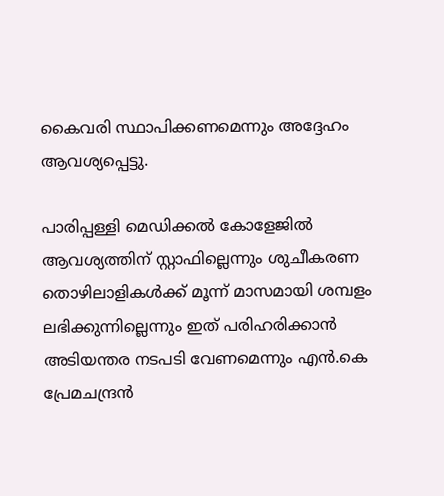കൈവരി സ്ഥാപിക്കണമെന്നും അദ്ദേഹം ആവശ്യപ്പെട്ടു.

പാരിപ്പള്ളി മെഡിക്കല്‍ കോളേജില്‍ ആവശ്യത്തിന് സ്റ്റാഫില്ലെന്നും ശുചീകരണ തൊഴിലാളികള്‍ക്ക് മൂന്ന് മാസമായി ശമ്പളം ലഭിക്കുന്നില്ലെന്നും ഇത് പരിഹരിക്കാന്‍ അടിയന്തര നടപടി വേണമെന്നും എന്‍.കെ പ്രേമചന്ദ്രന്‍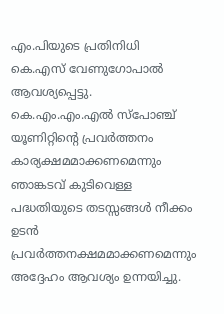എം.പിയുടെ പ്രതിനിധി കെ.എസ് വേണുഗോപാല്‍ ആവശ്യപ്പെട്ടു. കെ.എം.എം.എല്‍ സ്പോഞ്ച് യൂണിറ്റിന്റെ പ്രവര്‍ത്തനം കാര്യക്ഷമമാക്കണമെന്നും ഞാങ്കടവ് കുടിവെള്ള പദ്ധതിയുടെ തടസ്സങ്ങള്‍ നീക്കം ഉടന്‍ പ്രവര്‍ത്തനക്ഷമമാക്കണമെന്നും അദ്ദേഹം ആവശ്യം ഉന്നയിച്ചു.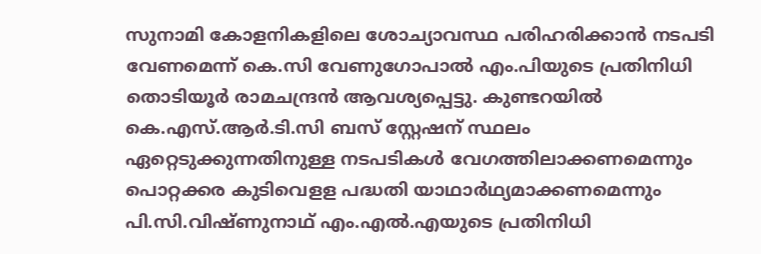സുനാമി കോളനികളിലെ ശോച്യാവസ്ഥ പരിഹരിക്കാന്‍ നടപടി വേണമെന്ന് കെ.സി വേണുഗോപാല്‍ എം.പിയുടെ പ്രതിനിധി തൊടിയൂര്‍ രാമചന്ദ്രന്‍ ആവശ്യപ്പെട്ടു. കുണ്ടറയില്‍ കെ.എസ്.ആര്‍.ടി.സി ബസ് സ്റ്റേഷന് സ്ഥലം ഏറ്റെടുക്കുന്നതിനുള്ള നടപടികള്‍ വേഗത്തിലാക്കണമെന്നും പൊറ്റക്കര കുടിവെളള പദ്ധതി യാഥാര്‍ഥ്യമാക്കണമെന്നും പി.സി.വിഷ്ണുനാഥ് എം.എല്‍.എയുടെ പ്രതിനിധി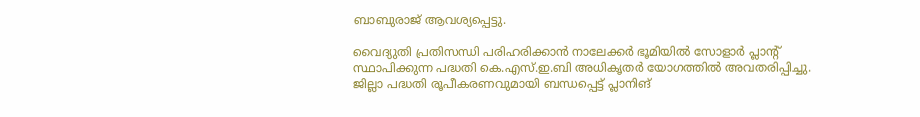ബാബുരാജ് ആവശ്യപ്പെട്ടു.

വൈദ്യുതി പ്രതിസന്ധി പരിഹരിക്കാന്‍ നാലേക്കര്‍ ഭൂമിയില്‍ സോളാര്‍ പ്ലാന്റ് സ്ഥാപിക്കുന്ന പദ്ധതി കെ.എസ്.ഇ.ബി അധികൃതര്‍ യോഗത്തില്‍ അവതരിപ്പിച്ചു. ജില്ലാ പദ്ധതി രൂപീകരണവുമായി ബന്ധപ്പെട്ട് പ്ലാനിങ്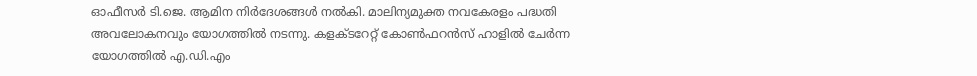ഓഫീസര്‍ ടി.ജെ. ആമിന നിര്‍ദേശങ്ങള്‍ നല്‍കി. മാലിന്യമുക്ത നവകേരളം പദ്ധതി അവലോകനവും യോഗത്തില്‍ നടന്നു. കളക്ടറേറ്റ് കോണ്‍ഫറന്‍സ് ഹാളില്‍ ചേര്‍ന്ന യോഗത്തില്‍ എ.ഡി.എം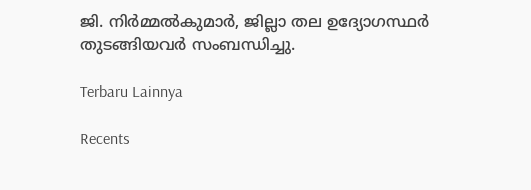ജി. നിര്‍മ്മല്‍കുമാര്‍, ജില്ലാ തല ഉദ്യോഗസ്ഥര്‍ തുടങ്ങിയവര്‍ സംബന്ധിച്ചു.

Terbaru Lainnya

Recents